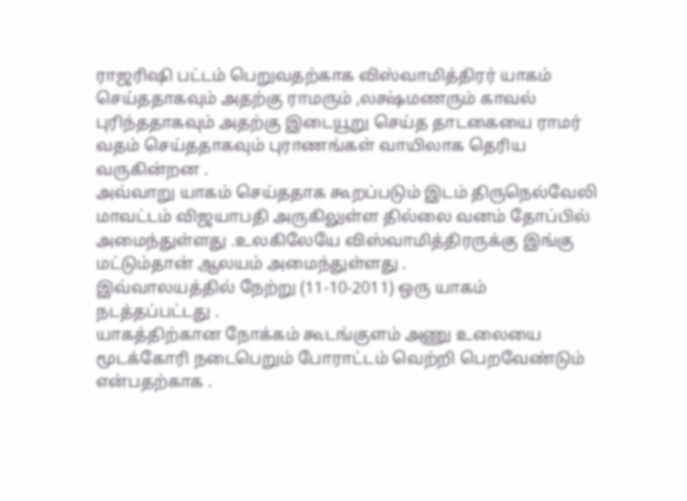ராஜரிஷி பட்டம் பெறுவதற்காக விஸ்வாமித்திரர் யாகம் செய்ததாகவும் அதற்கு ராமரும் ,லக்ஷ்மணரும் காவல் புரிந்ததாகவும் அதற்கு இடையூறு செய்த தாடகையை ராமர் வதம் செய்ததாகவும் புராணங்கள் வாயிலாக தெரிய வருகின்றன .
அவ்வாறு யாகம் செய்ததாக கூறப்படும் இடம் திருநெல்வேலி மாவட்டம் விஜயாபதி அருகிலுள்ள தில்லை வனம் தோப்பில் அமைந்துள்ளது .உலகிலேயே விஸ்வாமித்திரருக்கு இங்கு மட்டும்தான் ஆலயம் அமைந்துள்ளது .
இவ்வாலயத்தில் நேற்று (11-10-2011) ஒரு யாகம் நடத்தப்பட்டது .
யாகத்திற்கான நோக்கம் கூடங்குளம் அணு உலையை மூடக்கோரி நடைபெறும் போராட்டம் வெற்றி பெறவேண்டும் என்பதற்காக .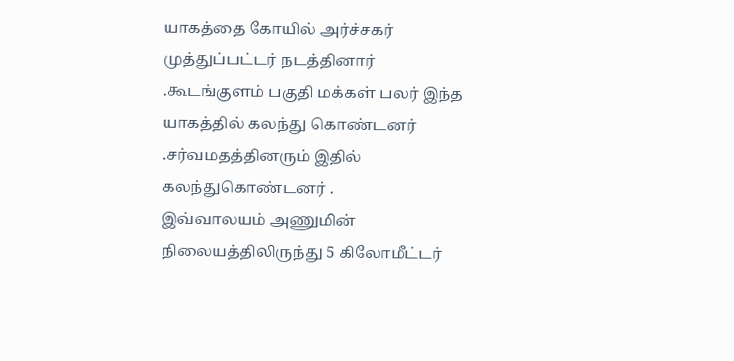யாகத்தை கோயில் அர்ச்சகர் முத்துப்பட்டர் நடத்தினார் .கூடங்குளம் பகுதி மக்கள் பலர் இந்த யாகத்தில் கலந்து கொண்டனர் .சர்வமதத்தினரும் இதில் கலந்துகொண்டனர் .
இவ்வாலயம் அணுமின் நிலையத்திலிருந்து 5 கிலோமீட்டர்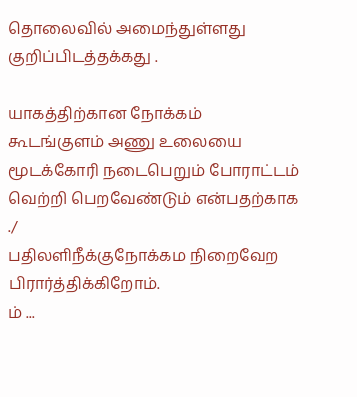தொலைவில் அமைந்துள்ளது குறிப்பிடத்தக்கது .

யாகத்திற்கான நோக்கம் கூடங்குளம் அணு உலையை மூடக்கோரி நடைபெறும் போராட்டம் வெற்றி பெறவேண்டும் என்பதற்காக ./
பதிலளிநீக்குநோக்கம நிறைவேற பிரார்த்திக்கிறோம்.
ம் ...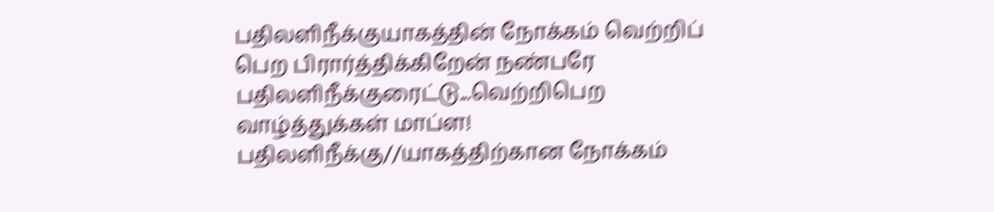பதிலளிநீக்குயாகத்தின் நோக்கம் வெற்றிப் பெற பிரார்த்திக்கிறேன் நண்பரே
பதிலளிநீக்குரைட்டு...வெற்றிபெற வாழ்த்துக்கள் மாப்ள!
பதிலளிநீக்கு//யாகத்திற்கான நோக்கம்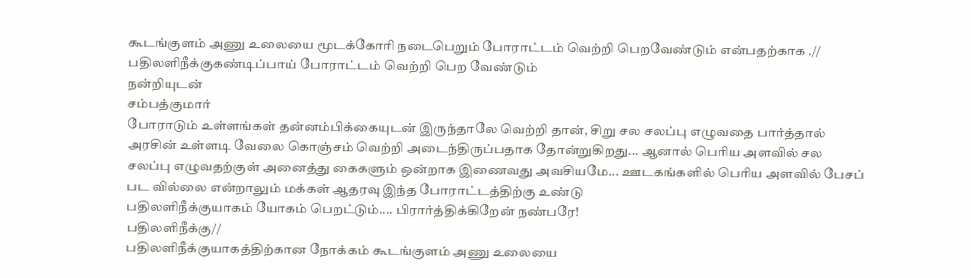கூடங்குளம் அணு உலையை மூடக்கோரி நடைபெறும் போராட்டம் வெற்றி பெறவேண்டும் என்பதற்காக .//
பதிலளிநீக்குகண்டிப்பாய் போராட்டம் வெற்றி பெற வேண்டும்
நன்றியுடன்
சம்பத்குமார்
போராடும் உள்ளங்கள் தன்னம்பிக்கையுடன் இருந்தாலே வெற்றி தான், சிறு சல சலப்பு எழுவதை பார்த்தால் அரசின் உள்ளடி வேலை கொஞ்சம் வெற்றி அடைந்திருப்பதாக தோன்றுகிறது... ஆனால் பெரிய அளவில் சல சலப்பு எழுவதற்குள் அனைத்து கைகளும் ஒன்றாக இணைவது அவசியமே... ஊடகங்களில் பெரிய அளவில் பேசப் பட வில்லை என்றாலும் மக்கள் ஆதரவு இந்த போராட்டத்திற்கு உண்டு
பதிலளிநீக்குயாகம் யோகம் பெறட்டும்.... பிரார்த்திக்கிறேன் நண்பரே!
பதிலளிநீக்கு//
பதிலளிநீக்குயாகத்திற்கான நோக்கம் கூடங்குளம் அணு உலையை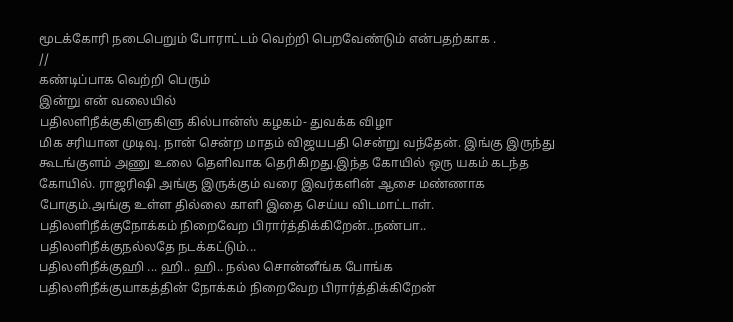மூடக்கோரி நடைபெறும் போராட்டம் வெற்றி பெறவேண்டும் என்பதற்காக .
//
கண்டிப்பாக வெற்றி பெரும்
இன்று என் வலையில்
பதிலளிநீக்குகிளுகிளு கில்பான்ஸ் கழகம்- துவக்க விழா
மிக சரியான முடிவு. நான் சென்ற மாதம் விஜயபதி சென்று வந்தேன். இங்கு இருந்து கூடங்குளம் அணு உலை தெளிவாக தெரிகிறது.இந்த கோயில் ஒரு யகம் கடந்த கோயில். ராஜரிஷி அங்கு இருக்கும் வரை இவர்களின் ஆசை மண்ணாக போகும்.அங்கு உள்ள தில்லை காளி இதை செய்ய விடமாட்டாள்.
பதிலளிநீக்குநோக்கம் நிறைவேற பிரார்த்திக்கிறேன்..நண்பா..
பதிலளிநீக்குநல்லதே நடக்கட்டும்...
பதிலளிநீக்குஹி ... ஹி.. ஹி.. நல்ல சொன்னீங்க போங்க
பதிலளிநீக்குயாகத்தின் நோக்கம் நிறைவேற பிரார்த்திக்கிறேன்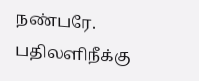நண்பரே.
பதிலளிநீக்கு